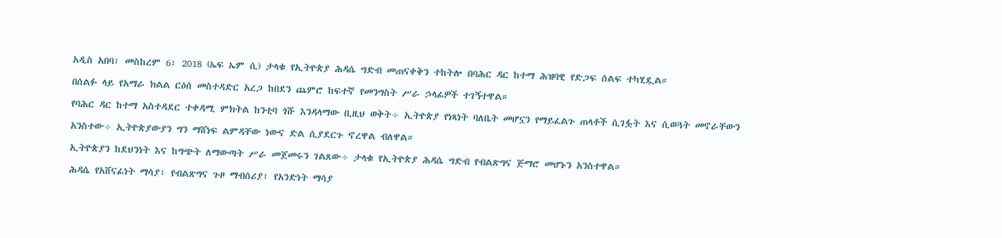አዲስ አበባ፣ መስከረም 6፣ 2018 (ኤፍ ኤም ሲ) ታላቁ የኢትዮጵያ ሕዳሴ ግድብ መጠናቀቅን ተከትሎ በባሕር ዳር ከተማ ሕዝባዊ የድጋፍ ሰልፍ ተካሂዷል።
በሰልፉ ላይ የአማራ ክልል ርዕሰ መስተዳድር አረጋ ከበደን ጨምሮ ከፍተኛ የመንግስት ሥራ ኃላፊዎች ተገኝተዋል።
የባሕር ዳር ከተማ አስተዳደር ተቀዳሚ ምክትል ከንቲባ ጎሹ እንዳላማው ቢዚህ ወቅት÷ ኢትዮጵያ የነጻነት ባለቤት መሆኗን የማይፈልጉ ጠላቶች ሲገፏት እና ሲወጓት መኖራቸውን አንስተው÷ ኢትዮጵያውያን ግን ማሸነፍ ልምዳቸው ነውና ድል ሲያደርጉ ኖረዋል ብለዋል።
ኢትዮጵያን ከደህንነት እና ከግጭት ለማውጣት ሥራ መጀመሩን ገልጸው÷ ታላቁ የኢትዮጵያ ሕዳሴ ግድብ የብልጽግና ጅማሮ መሆኑን አንስተዋል።
ሕዳሴ የአሸናፊነት ማሳያ፣ የብልጽግና ጉዞ ማብሰሪያ፣ የአንድነት ማሳያ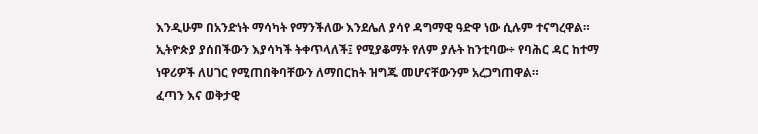እንዲሁም በአንድነት ማሳካት የማንችለው እንደሌለ ያሳየ ዳግማዊ ዓድዋ ነው ሲሉም ተናግረዋል።
ኢትዮጵያ ያሰበችውን እያሳካች ትቀጥላለች፤ የሚያቆማት የለም ያሉት ከንቲባው÷ የባሕር ዳር ከተማ ነዋሪዎች ለሀገር የሚጠበቅባቸውን ለማበርከት ዝግጁ መሆናቸውንም አረጋግጠዋል።
ፈጣን እና ወቅታዊ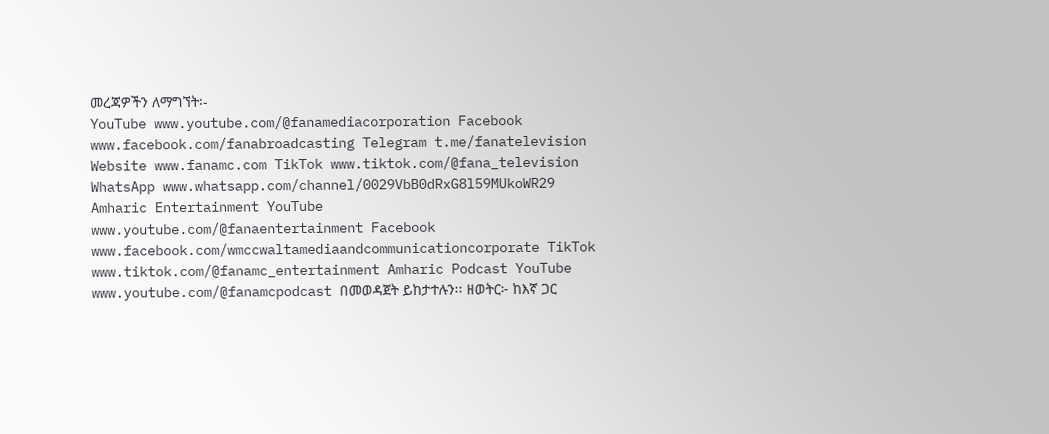መረጃዎችን ለማግኘት፡-
YouTube www.youtube.com/@fanamediacorporation Facebook www.facebook.com/fanabroadcasting Telegram t.me/fanatelevision Website www.fanamc.com TikTok www.tiktok.com/@fana_television WhatsApp www.whatsapp.com/channel/0029VbB0dRxG8l59MUkoWR29 Amharic Entertainment YouTube www.youtube.com/@fanaentertainment Facebook www.facebook.com/wmccwaltamediaandcommunicationcorporate TikTok www.tiktok.com/@fanamc_entertainment Amharic Podcast YouTube www.youtube.com/@fanamcpodcast በመወዳጀት ይከታተሉን፡፡ ዘወትር፦ ከእኛ ጋር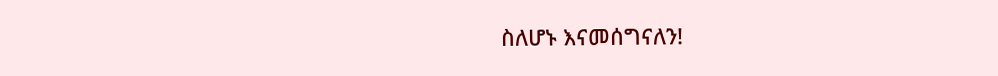ስለሆኑ እናመሰግናለን!